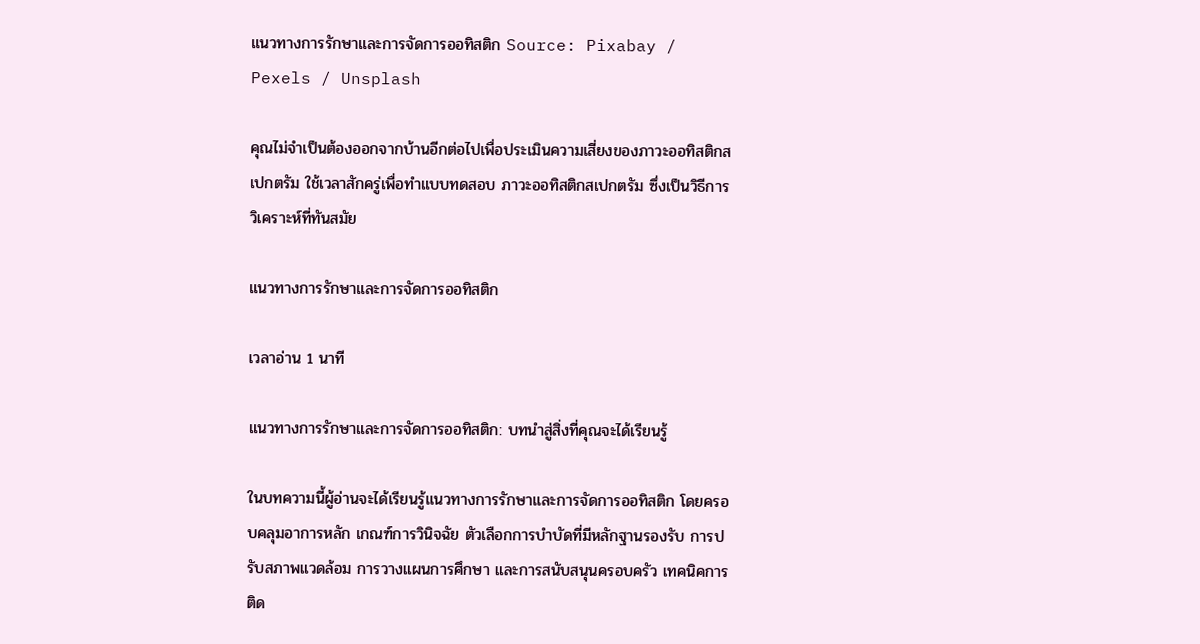แนวทางการรักษาและการจัดการออทิสติก Source: Pixabay / Pexels / Unsplash

คุณไม่จำเป็นต้องออกจากบ้านอีกต่อไปเพื่อประเมินความเสี่ยงของภาวะออทิสติกสเปกตรัม ใช้เวลาสักครู่เพื่อทำแบบทดสอบ ภาวะออทิสติกสเปกตรัม ซึ่งเป็นวิธีการวิเคราะห์ที่ทันสมัย

แนวทางการรักษาและการจัดการออทิสติก

เวลาอ่าน 1 นาที

แนวทางการรักษาและการจัดการออทิสติก: บทนำสู่สิ่งที่คุณจะได้เรียนรู้

ในบทความนี้ผู้อ่านจะได้เรียนรู้แนวทางการรักษาและการจัดการออทิสติก โดยครอบคลุมอาการหลัก เกณฑ์การวินิจฉัย ตัวเลือกการบำบัดที่มีหลักฐานรองรับ การปรับสภาพแวดล้อม การวางแผนการศึกษา และการสนับสนุนครอบครัว เทคนิคการติด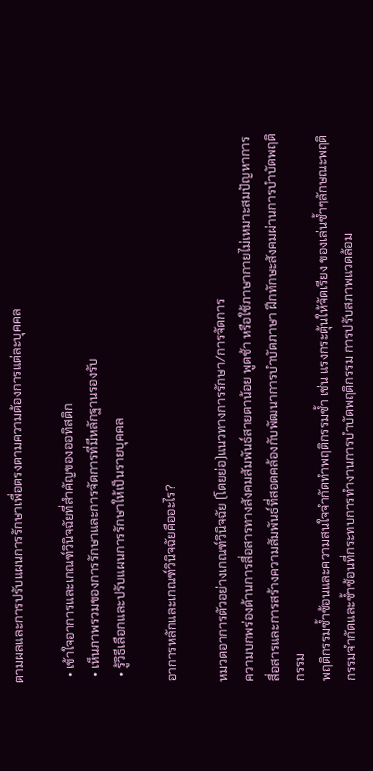ตามผลและการปรับแผนการรักษาเพื่อตรงตามความต้องการแต่ละบุคคล

  • เข้าใจอาการและเกณฑ์วินิจฉัยที่สำคัญของออทิสติก
  • เห็นภาพรวมของการรักษาและการจัดการที่มีหลักฐานรองรับ
  • รู้วิธีเลือกและปรับแผนการรักษาให้เป็นรายบุคคล

อาการหลักและเกณฑ์วินิจฉัยคืออะไร?

หมวดอาการตัวอย่างเกณฑ์วินิจฉัย (โดยย่อ)แนวทางการรักษา/การจัดการ
ความบกพร่องด้านการสื่อสารทางสังคมสัมพันธ์สายตาน้อย พูดช้า หรือใช้ภาษากายไม่เหมาะสมปัญหาการสื่อสารและการสร้างความสัมพันธ์ที่สอดคล้องกับพัฒนาการบำบัดภาษา ฝึกทักษะสังคมผ่านการบำบัดพฤติกรรม
พฤติกรรมซ้ำซ้อนและความสนใจจำกัดทำพฤติกรรมซ้ำ เช่น แรงกระตุ้นให้จัดเรียง ของเล่นซ้ำๆลักษณะพฤติกรรมจำกัดและซ้ำซ้อนที่กระทบการทำงานการบำบัดพฤติกรรม การปรับสภาพแวดล้อม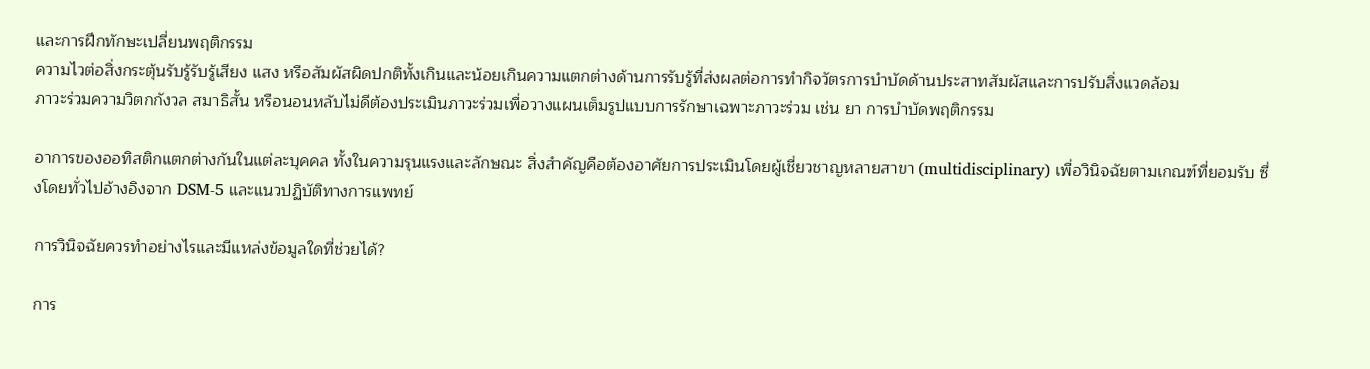และการฝึกทักษะเปลี่ยนพฤติกรรม
ความไวต่อสิ่งกระตุ้นรับรู้รับรู้เสียง แสง หรือสัมผัสผิดปกติทั้งเกินและน้อยเกินความแตกต่างด้านการรับรู้ที่ส่งผลต่อการทำกิจวัตรการบำบัดด้านประสาทสัมผัสและการปรับสิ่งแวดล้อม
ภาวะร่วมความวิตกกังวล สมาธิสั้น หรือนอนหลับไม่ดีต้องประเมินภาวะร่วมเพื่อวางแผนเต็มรูปแบบการรักษาเฉพาะภาวะร่วม เช่น ยา การบำบัดพฤติกรรม

อาการของออทิสติกแตกต่างกันในแต่ละบุคคล ทั้งในความรุนแรงและลักษณะ สิ่งสำคัญคือต้องอาศัยการประเมินโดยผู้เชี่ยวชาญหลายสาขา (multidisciplinary) เพื่อวินิจฉัยตามเกณฑ์ที่ยอมรับ ซึ่งโดยทั่วไปอ้างอิงจาก DSM-5 และแนวปฏิบัติทางการแพทย์

การวินิจฉัยควรทำอย่างไรและมีแหล่งข้อมูลใดที่ช่วยได้?

การ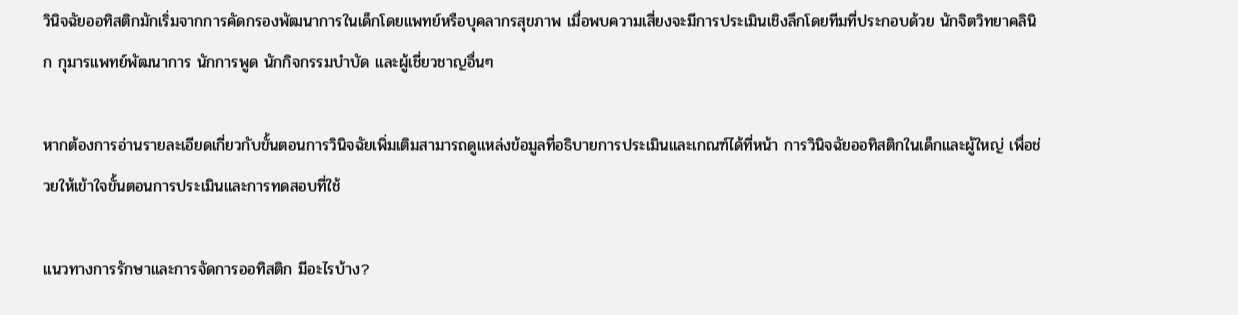วินิจฉัยออทิสติกมักเริ่มจากการคัดกรองพัฒนาการในเด็กโดยแพทย์หรือบุคลากรสุขภาพ เมื่อพบความเสี่ยงจะมีการประเมินเชิงลึกโดยทีมที่ประกอบด้วย นักจิตวิทยาคลินิก กุมารแพทย์พัฒนาการ นักการพูด นักกิจกรรมบำบัด และผู้เชี่ยวชาญอื่นๆ

หากต้องการอ่านรายละเอียดเกี่ยวกับขั้นตอนการวินิจฉัยเพิ่มเติมสามารถดูแหล่งข้อมูลที่อธิบายการประเมินและเกณฑ์ได้ที่หน้า การวินิจฉัยออทิสติกในเด็กและผู้ใหญ่ เพื่อช่วยให้เข้าใจขั้นตอนการประเมินและการทดสอบที่ใช้

แนวทางการรักษาและการจัดการออทิสติก มีอะไรบ้าง?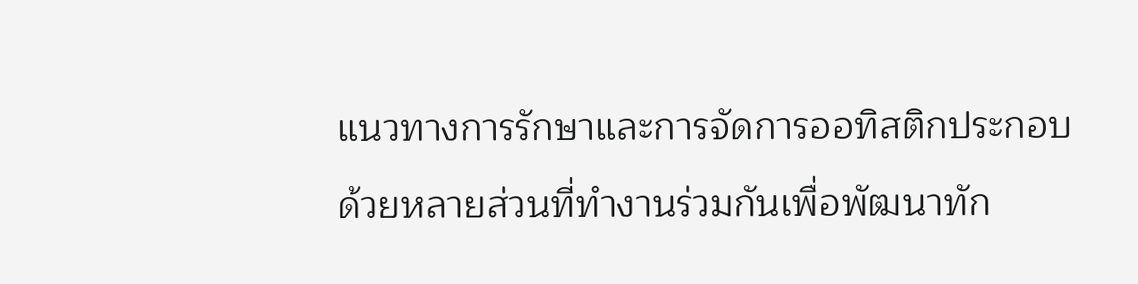แนวทางการรักษาและการจัดการออทิสติกประกอบด้วยหลายส่วนที่ทำงานร่วมกันเพื่อพัฒนาทัก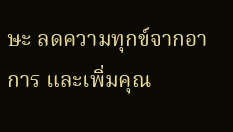ษะ ลดความทุกข์จากอาการ และเพิ่มคุณ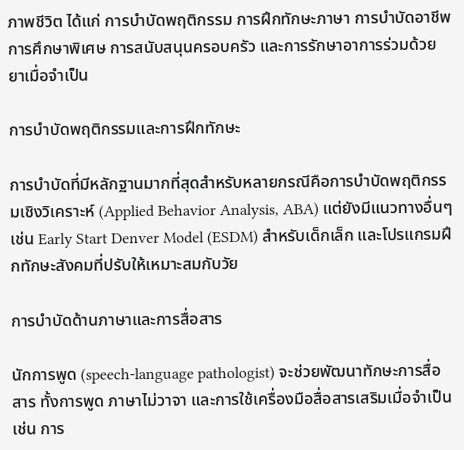ภาพชีวิต ได้แก่ การบำบัดพฤติกรรม การฝึกทักษะภาษา การบำบัดอาชีพ การศึกษาพิเศษ การสนับสนุนครอบครัว และการรักษาอาการร่วมด้วยยาเมื่อจำเป็น

การบำบัดพฤติกรรมและการฝึกทักษะ

การบำบัดที่มีหลักฐานมากที่สุดสำหรับหลายกรณีคือการบำบัดพฤติกรรมเชิงวิเคราะห์ (Applied Behavior Analysis, ABA) แต่ยังมีแนวทางอื่นๆ เช่น Early Start Denver Model (ESDM) สำหรับเด็กเล็ก และโปรแกรมฝึกทักษะสังคมที่ปรับให้เหมาะสมกับวัย

การบำบัดด้านภาษาและการสื่อสาร

นักการพูด (speech-language pathologist) จะช่วยพัฒนาทักษะการสื่อสาร ทั้งการพูด ภาษาไม่วาจา และการใช้เครื่องมือสื่อสารเสริมเมื่อจำเป็น เช่น การ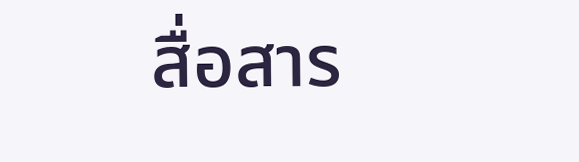สื่อสาร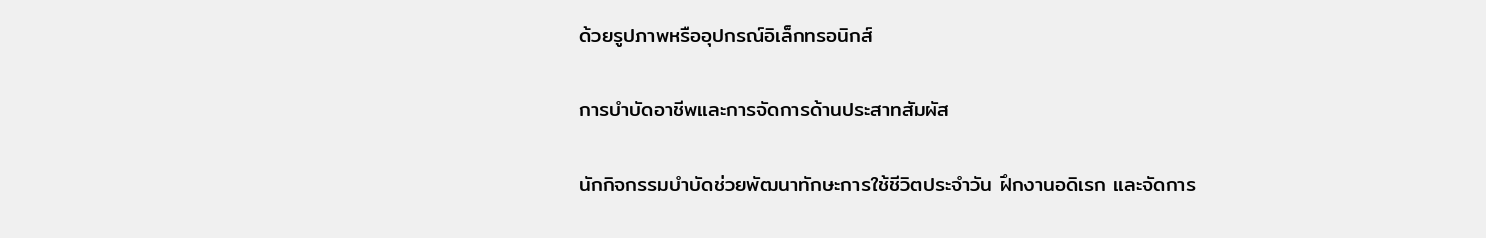ด้วยรูปภาพหรืออุปกรณ์อิเล็กทรอนิกส์

การบำบัดอาชีพและการจัดการด้านประสาทสัมผัส

นักกิจกรรมบำบัดช่วยพัฒนาทักษะการใช้ชีวิตประจำวัน ฝึกงานอดิเรก และจัดการ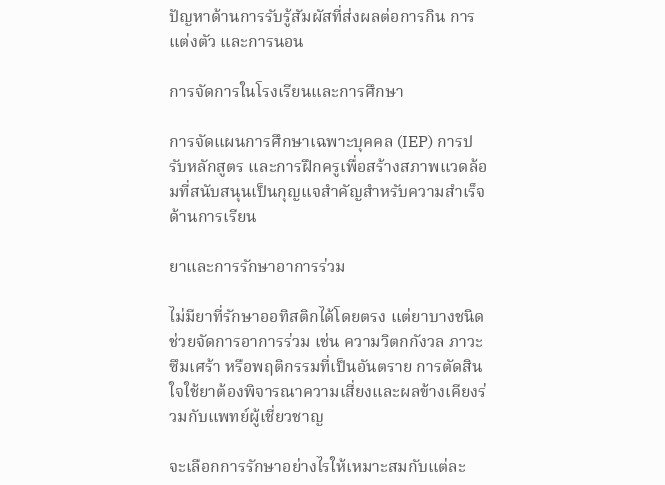ปัญหาด้านการรับรู้สัมผัสที่ส่งผลต่อการกิน การแต่งตัว และการนอน

การจัดการในโรงเรียนและการศึกษา

การจัดแผนการศึกษาเฉพาะบุคคล (IEP) การปรับหลักสูตร และการฝึกครูเพื่อสร้างสภาพแวดล้อมที่สนับสนุนเป็นกุญแจสำคัญสำหรับความสำเร็จด้านการเรียน

ยาและการรักษาอาการร่วม

ไม่มียาที่รักษาออทิสติกได้โดยตรง แต่ยาบางชนิดช่วยจัดการอาการร่วม เช่น ความวิตกกังวล ภาวะซึมเศร้า หรือพฤติกรรมที่เป็นอันตราย การตัดสินใจใช้ยาต้องพิจารณาความเสี่ยงและผลข้างเคียงร่วมกับแพทย์ผู้เชี่ยวชาญ

จะเลือกการรักษาอย่างไรให้เหมาะสมกับแต่ละ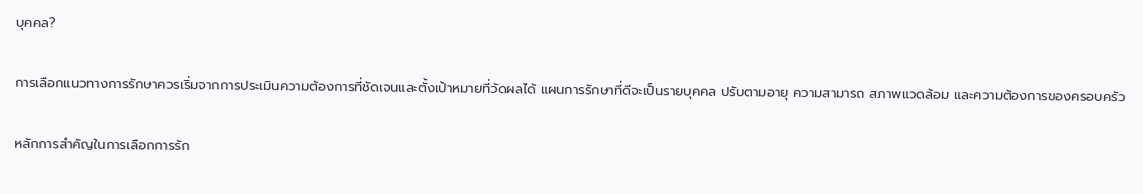บุคคล?

การเลือกแนวทางการรักษาควรเริ่มจากการประเมินความต้องการที่ชัดเจนและตั้งเป้าหมายที่วัดผลได้ แผนการรักษาที่ดีจะเป็นรายบุคคล ปรับตามอายุ ความสามารถ สภาพแวดล้อม และความต้องการของครอบครัว

หลักการสำคัญในการเลือกการรัก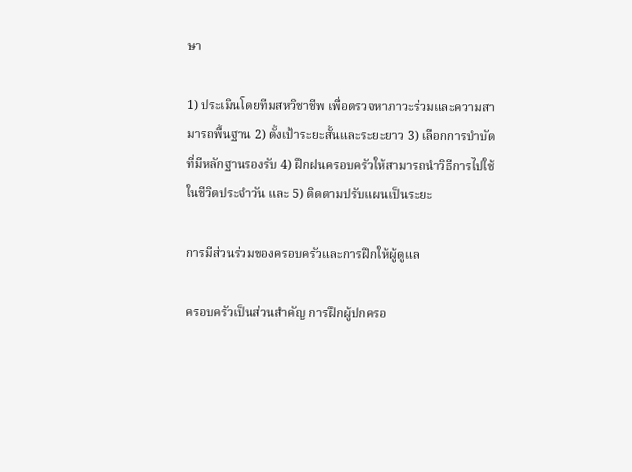ษา

1) ประเมินโดยทีมสหวิชาชีพ เพื่อตรวจหาภาวะร่วมและความสามารถพื้นฐาน 2) ตั้งเป้าระยะสั้นและระยะยาว 3) เลือกการบำบัดที่มีหลักฐานรองรับ 4) ฝึกฝนครอบครัวให้สามารถนำวิธีการไปใช้ในชีวิตประจำวัน และ 5) ติดตามปรับแผนเป็นระยะ

การมีส่วนร่วมของครอบครัวและการฝึกให้ผู้ดูแล

ครอบครัวเป็นส่วนสำคัญ การฝึกผู้ปกครอ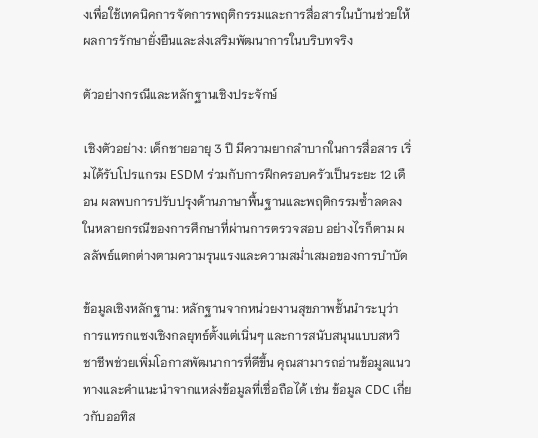งเพื่อใช้เทคนิคการจัดการพฤติกรรมและการสื่อสารในบ้านช่วยให้ผลการรักษายั่งยืนและส่งเสริมพัฒนาการในบริบทจริง

ตัวอย่างกรณีและหลักฐานเชิงประจักษ์

เชิงตัวอย่าง: เด็กชายอายุ 3 ปี มีความยากลำบากในการสื่อสาร เริ่มได้รับโปรแกรม ESDM ร่วมกับการฝึกครอบครัวเป็นระยะ 12 เดือน ผลพบการปรับปรุงด้านภาษาพื้นฐานและพฤติกรรมซ้ำลดลงในหลายกรณีของการศึกษาที่ผ่านการตรวจสอบ อย่างไรก็ตาม ผลลัพธ์แตกต่างตามความรุนแรงและความสม่ำเสมอของการบำบัด

ข้อมูลเชิงหลักฐาน: หลักฐานจากหน่วยงานสุขภาพชั้นนำระบุว่า การแทรกแซงเชิงกลยุทธ์ตั้งแต่เนิ่นๆ และการสนับสนุนแบบสหวิชาชีพช่วยเพิ่มโอกาสพัฒนาการที่ดีขึ้น คุณสามารถอ่านข้อมูลแนวทางและคำแนะนำจากแหล่งข้อมูลที่เชื่อถือได้ เช่น ข้อมูล CDC เกี่ยวกับออทิส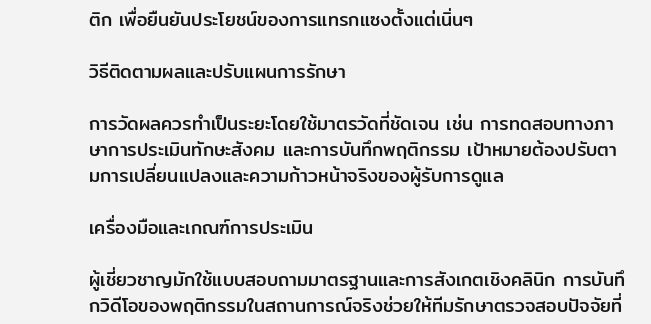ติก เพื่อยืนยันประโยชน์ของการแทรกแซงตั้งแต่เนิ่นๆ

วิธีติดตามผลและปรับแผนการรักษา

การวัดผลควรทำเป็นระยะโดยใช้มาตรวัดที่ชัดเจน เช่น การทดสอบทางภาษาการประเมินทักษะสังคม และการบันทึกพฤติกรรม เป้าหมายต้องปรับตามการเปลี่ยนแปลงและความก้าวหน้าจริงของผู้รับการดูแล

เครื่องมือและเกณฑ์การประเมิน

ผู้เชี่ยวชาญมักใช้แบบสอบถามมาตรฐานและการสังเกตเชิงคลินิก การบันทึกวิดีโอของพฤติกรรมในสถานการณ์จริงช่วยให้ทีมรักษาตรวจสอบปัจจัยที่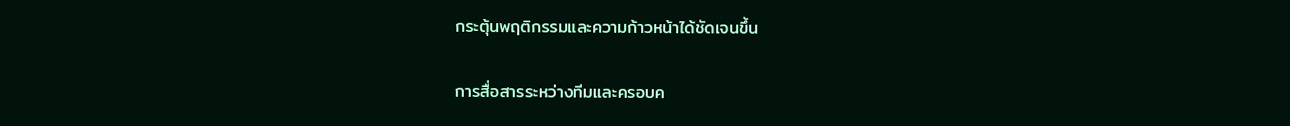กระตุ้นพฤติกรรมและความก้าวหน้าได้ชัดเจนขึ้น

การสื่อสารระหว่างทีมและครอบค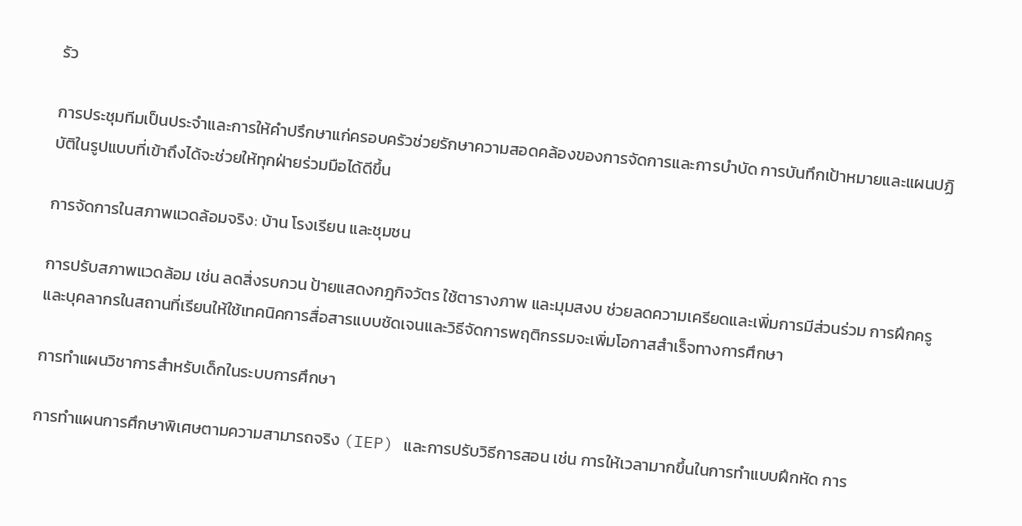รัว

การประชุมทีมเป็นประจำและการให้คำปรึกษาแก่ครอบครัวช่วยรักษาความสอดคล้องของการจัดการและการบำบัด การบันทึกเป้าหมายและแผนปฏิบัติในรูปแบบที่เข้าถึงได้จะช่วยให้ทุกฝ่ายร่วมมือได้ดีขึ้น

การจัดการในสภาพแวดล้อมจริง: บ้าน โรงเรียน และชุมชน

การปรับสภาพแวดล้อม เช่น ลดสิ่งรบกวน ป้ายแสดงกฎกิจวัตร ใช้ตารางภาพ และมุมสงบ ช่วยลดความเครียดและเพิ่มการมีส่วนร่วม การฝึกครูและบุคลากรในสถานที่เรียนให้ใช้เทคนิคการสื่อสารแบบชัดเจนและวิธีจัดการพฤติกรรมจะเพิ่มโอกาสสำเร็จทางการศึกษา

การทำแผนวิชาการสำหรับเด็กในระบบการศึกษา

การทำแผนการศึกษาพิเศษตามความสามารถจริง (IEP) และการปรับวิธีการสอน เช่น การให้เวลามากขึ้นในการทำแบบฝึกหัด การ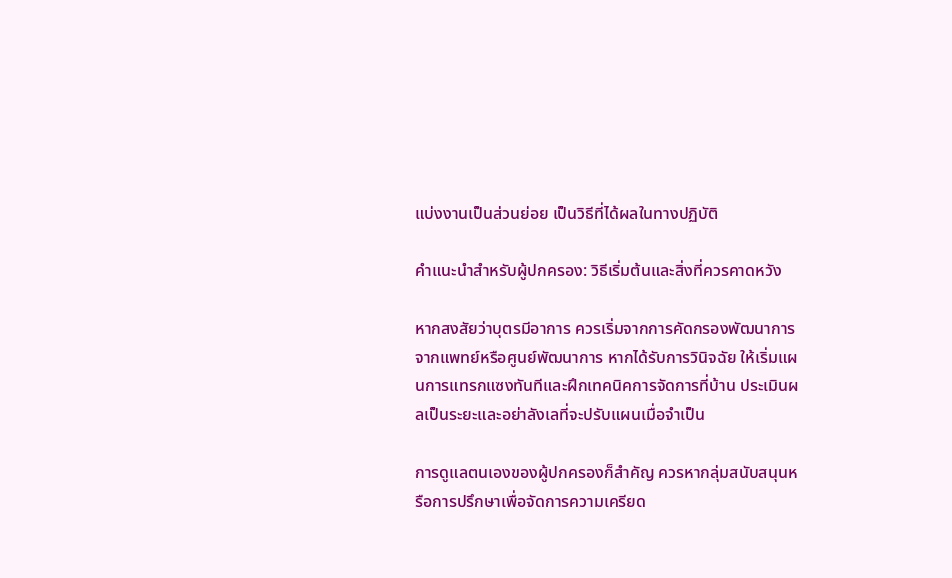แบ่งงานเป็นส่วนย่อย เป็นวิธีที่ได้ผลในทางปฏิบัติ

คำแนะนำสำหรับผู้ปกครอง: วิธีเริ่มต้นและสิ่งที่ควรคาดหวัง

หากสงสัยว่าบุตรมีอาการ ควรเริ่มจากการคัดกรองพัฒนาการจากแพทย์หรือศูนย์พัฒนาการ หากได้รับการวินิจฉัย ให้เริ่มแผนการแทรกแซงทันทีและฝึกเทคนิคการจัดการที่บ้าน ประเมินผลเป็นระยะและอย่าลังเลที่จะปรับแผนเมื่อจำเป็น

การดูแลตนเองของผู้ปกครองก็สำคัญ ควรหากลุ่มสนับสนุนหรือการปรึกษาเพื่อจัดการความเครียด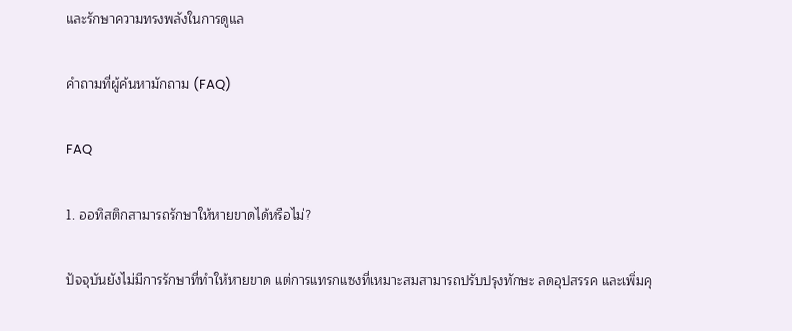และรักษาความทรงพลังในการดูแล

คำถามที่ผู้ค้นหามักถาม (FAQ)

FAQ

1. ออทิสติกสามารถรักษาให้หายขาดได้หรือไม่?

ปัจจุบันยังไม่มีการรักษาที่ทำให้หายขาด แต่การแทรกแซงที่เหมาะสมสามารถปรับปรุงทักษะ ลดอุปสรรค และเพิ่มคุ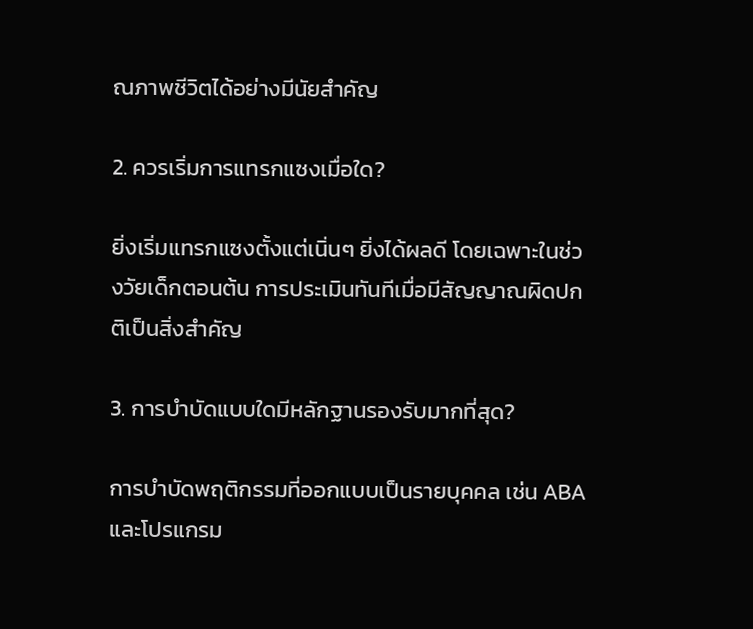ณภาพชีวิตได้อย่างมีนัยสำคัญ

2. ควรเริ่มการแทรกแซงเมื่อใด?

ยิ่งเริ่มแทรกแซงตั้งแต่เนิ่นๆ ยิ่งได้ผลดี โดยเฉพาะในช่วงวัยเด็กตอนต้น การประเมินทันทีเมื่อมีสัญญาณผิดปกติเป็นสิ่งสำคัญ

3. การบำบัดแบบใดมีหลักฐานรองรับมากที่สุด?

การบำบัดพฤติกรรมที่ออกแบบเป็นรายบุคคล เช่น ABA และโปรแกรม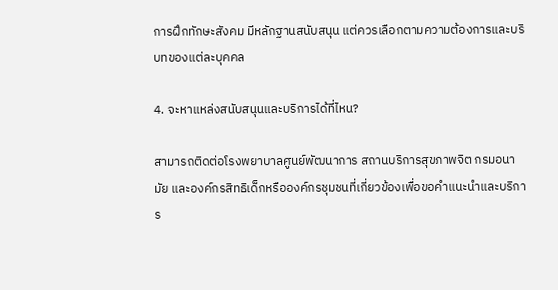การฝึกทักษะสังคม มีหลักฐานสนับสนุน แต่ควรเลือกตามความต้องการและบริบทของแต่ละบุคคล

4. จะหาแหล่งสนับสนุนและบริการได้ที่ไหน?

สามารถติดต่อโรงพยาบาลศูนย์พัฒนาการ สถานบริการสุขภาพจิต กรมอนามัย และองค์กรสิทธิเด็กหรือองค์กรชุมชนที่เกี่ยวข้องเพื่อขอคำแนะนำและบริการ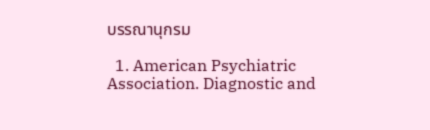บรรณานุกรม

  1. American Psychiatric Association. Diagnostic and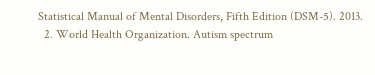Statistical Manual of Mental Disorders, Fifth Edition (DSM-5). 2013.
  2. World Health Organization. Autism spectrum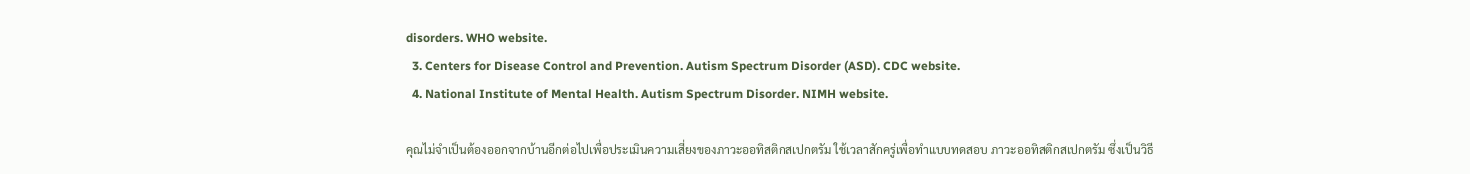disorders. WHO website.
  3. Centers for Disease Control and Prevention. Autism Spectrum Disorder (ASD). CDC website.
  4. National Institute of Mental Health. Autism Spectrum Disorder. NIMH website.

คุณไม่จำเป็นต้องออกจากบ้านอีกต่อไปเพื่อประเมินความเสี่ยงของภาวะออทิสติกสเปกตรัม ใช้เวลาสักครู่เพื่อทำแบบทดสอบ ภาวะออทิสติกสเปกตรัม ซึ่งเป็นวิธี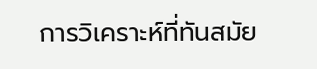การวิเคราะห์ที่ทันสมัย